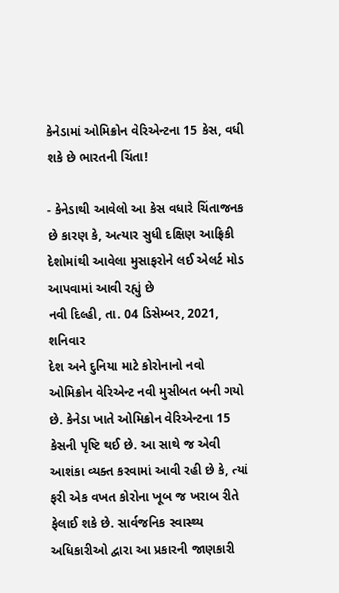કેનેડામાં ઓમિક્રોન વેરિએન્ટના 15 કેસ, વધી શકે છે ભારતની ચિંતા!

- કેનેડાથી આવેલો આ કેસ વધારે ચિંતાજનક છે કારણ કે, અત્યાર સુધી દક્ષિણ આફ્રિકી દેશોમાંથી આવેલા મુસાફરોને લઈ એલર્ટ મોડ આપવામાં આવી રહ્યું છે
નવી દિલ્હી, તા. 04 ડિસેમ્બર, 2021, શનિવાર
દેશ અને દુનિયા માટે કોરોનાનો નવો ઓમિક્રોન વેરિએન્ટ નવી મુસીબત બની ગયો છે. કેનેડા ખાતે ઓમિક્રોન વેરિએન્ટના 15 કેસની પૃષ્ટિ થઈ છે. આ સાથે જ એવી આશંકા વ્યક્ત કરવામાં આવી રહી છે કે, ત્યાં ફરી એક વખત કોરોના ખૂબ જ ખરાબ રીતે ફેલાઈ શકે છે. સાર્વજનિક સ્વાસ્થ્ય અધિકારીઓ દ્વારા આ પ્રકારની જાણકારી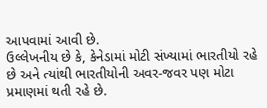આપવામાં આવી છે.
ઉલ્લેખનીય છે કે, કેનેડામાં મોટી સંખ્યામાં ભારતીયો રહે છે અને ત્યાંથી ભારતીયોની અવર-જવર પણ મોટા પ્રમાણમાં થતી રહે છે.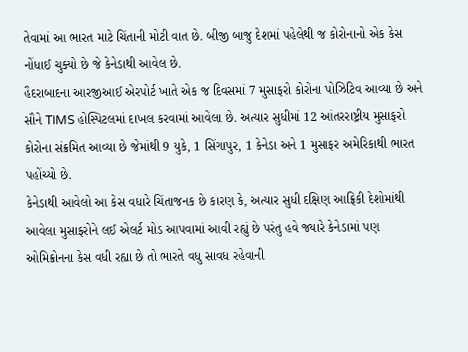તેવામાં આ ભારત માટે ચિંતાની મોટી વાત છે. બીજી બાજુ દેશમાં પહેલેથી જ કોરોનાનો એક કેસ નોંધાઈ ચુક્યો છે જે કેનેડાથી આવેલ છે.
હૈદરાબાદના આરજીઆઈ એરપોર્ટ ખાતે એક જ દિવસમાં 7 મુસાફરો કોરોના પોઝિટિવ આવ્યા છે અને સૌને TIMS હોસ્પિટલમાં દાખલ કરવામાં આવેલા છે. અત્યાર સુધીમાં 12 આંતરરાષ્ટ્રીય મુસાફરો કોરોના સંક્રમિત આવ્યા છે જેમાંથી 9 યુકે, 1 સિંગાપુર, 1 કેનેડા અને 1 મુસાફર અમેરિકાથી ભારત પહોંચ્યો છે.
કેનેડાથી આવેલો આ કેસ વધારે ચિંતાજનક છે કારણ કે, અત્યાર સુધી દક્ષિણ આફ્રિકી દેશોમાંથી આવેલા મુસાફરોને લઈ એલર્ટ મોડ આપવામાં આવી રહ્યું છે પરંતુ હવે જ્યારે કેનેડામાં પણ ઓમિક્રોનના કેસ વધી રહ્યા છે તો ભારતે વધુ સાવધ રહેવાની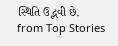સ્થિતિ ઉદ્ભવી છે.
from Top Stories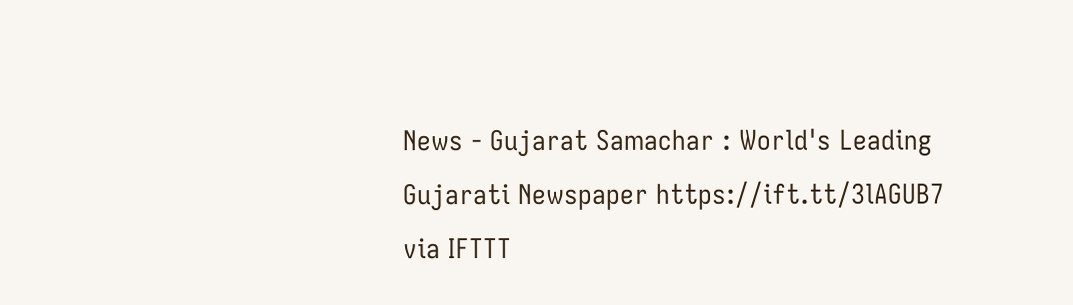News - Gujarat Samachar : World's Leading Gujarati Newspaper https://ift.tt/3lAGUB7
via IFTTT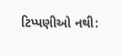ટિપ્પણીઓ નથી: